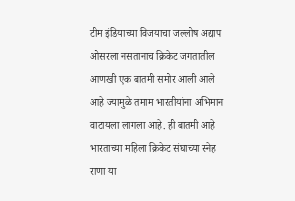टीम इंडियाच्या विजयाचा जल्लोष अद्याप ओसरला नसतानाच क्रिकेट जगतातील आणखी एक बातमी समोर आली आले आहे ज्यामुळे तमाम भारतीयांना अभिमान वाटायला लागला आहे. ही बातमी आहे भारताच्या महिला क्रिकेट संघाच्या स्नेह राणा या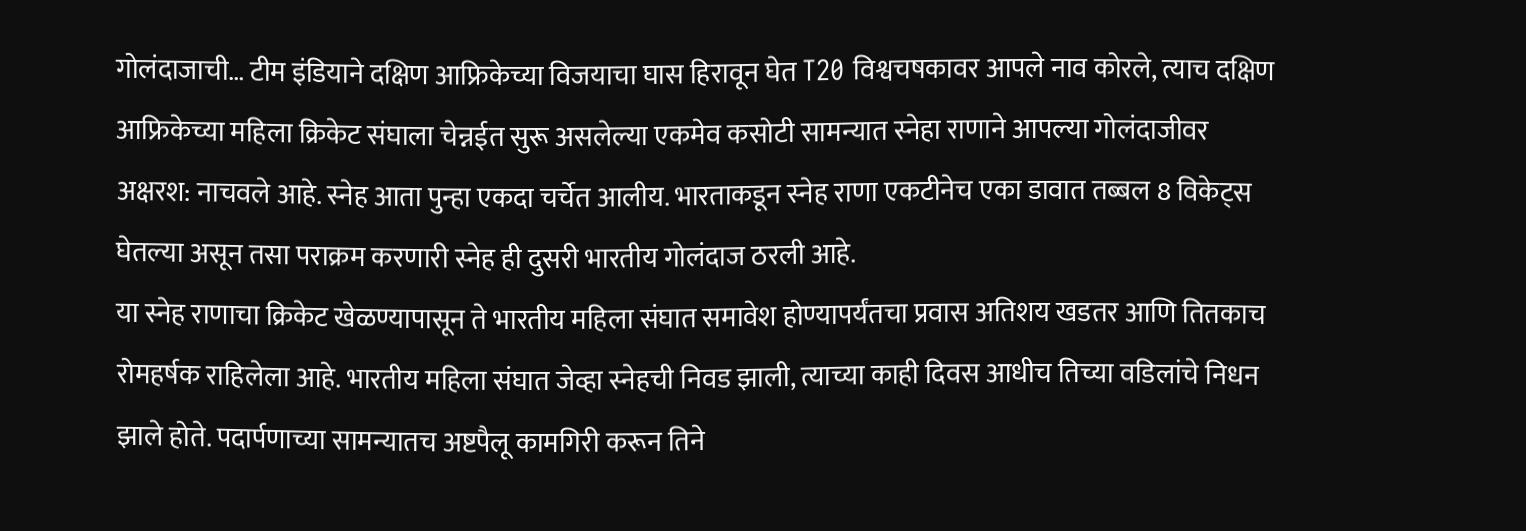गोलंदाजाची… टीम इंडियाने दक्षिण आफ्रिकेच्या विजयाचा घास हिरावून घेत T20 विश्वचषकावर आपले नाव कोरले, त्याच दक्षिण आफ्रिकेच्या महिला क्रिकेट संघाला चेन्नईत सुरू असलेल्या एकमेव कसोटी सामन्यात स्नेहा राणाने आपल्या गोलंदाजीवर अक्षरश: नाचवले आहे. स्नेह आता पुन्हा एकदा चर्चेत आलीय. भारताकडून स्नेह राणा एकटीनेच एका डावात तब्बल 8 विकेट्स घेतल्या असून तसा पराक्रम करणारी स्नेह ही दुसरी भारतीय गोलंदाज ठरली आहे.
या स्नेह राणाचा क्रिकेट खेळण्यापासून ते भारतीय महिला संघात समावेश होण्यापर्यंतचा प्रवास अतिशय खडतर आणि तितकाच रोमहर्षक राहिलेला आहे. भारतीय महिला संघात जेव्हा स्नेहची निवड झाली, त्याच्या काही दिवस आधीच तिच्या वडिलांचे निधन झाले होते. पदार्पणाच्या सामन्यातच अष्टपैलू कामगिरी करून तिने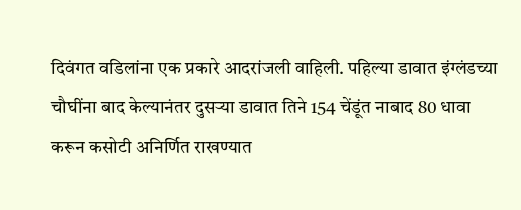दिवंगत वडिलांना एक प्रकारे आदरांजली वाहिली. पहिल्या डावात इंग्लंडच्या चौघींना बाद केल्यानंतर दुसऱ्या डावात तिने 154 चेंडूंत नाबाद 80 धावा करून कसोटी अनिर्णित राखण्यात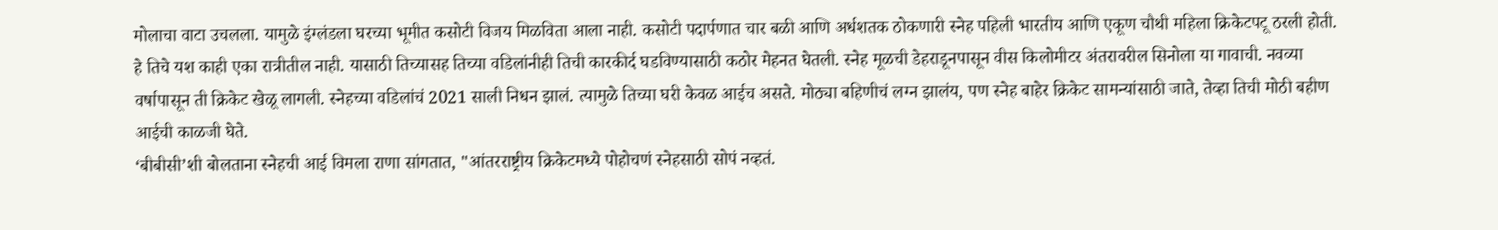मोलाचा वाटा उचलला. यामुळे इंग्लंडला घरच्या भूमीत कसोटी विजय मिळविता आला नाही. कसोटी पदार्पणात चार बळी आणि अर्धशतक ठोकणारी स्नेह पहिली भारतीय आणि एकूण चौथी महिला क्रिकेटपटू ठरली होती.
हे तिचे यश काही एका रात्रीतील नाही. यासाठी तिच्यासह तिच्या वडिलांनीही तिची कारकीर्द घडविण्यासाठी कठोर मेहनत घेतली. स्नेह मूळची डेहराडूनपासून वीस किलोमीटर अंतरावरील सिनोला या गावाची. नवव्या वर्षापासून ती क्रिकेट खेळू लागली. स्नेहच्या वडिलांचं 2021 साली निधन झालं. त्यामुळे तिच्या घरी केवळ आईच असते. मोठ्या बहिणीचं लग्न झालंय, पण स्नेह बाहेर क्रिकेट सामन्यांसाठी जाते, तेव्हा तिची मोठी बहीण आईची काळजी घेते.
‘बीबीसी’शी बोलताना स्नेहची आई विमला राणा सांगतात, "आंतरराष्ट्रीय क्रिकेटमध्ये पोहोचणं स्नेहसाठी सोपं नव्हतं.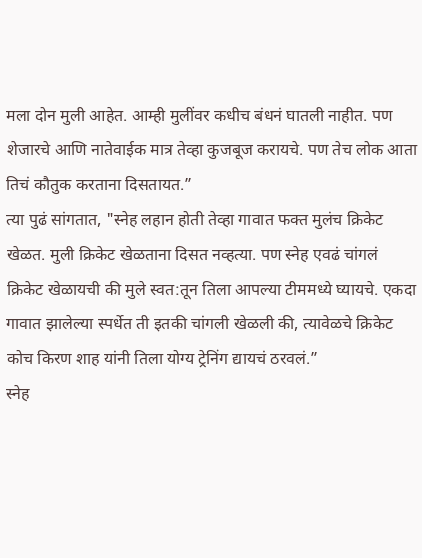मला दोन मुली आहेत. आम्ही मुलींवर कधीच बंधनं घातली नाहीत. पण शेजारचे आणि नातेवाईक मात्र तेव्हा कुजबूज करायचे. पण तेच लोक आता तिचं कौतुक करताना दिसतायत.”
त्या पुढं सांगतात, "स्नेह लहान होती तेव्हा गावात फक्त मुलंच क्रिकेट खेळत. मुली क्रिकेट खेळताना दिसत नव्हत्या. पण स्नेह एवढं चांगलं क्रिकेट खेळायची की मुले स्वत:तून तिला आपल्या टीममध्ये घ्यायचे. एकदा गावात झालेल्या स्पर्धेत ती इतकी चांगली खेळली की, त्यावेळचे क्रिकेट कोच किरण शाह यांनी तिला योग्य ट्रेनिंग द्यायचं ठरवलं.”
स्नेह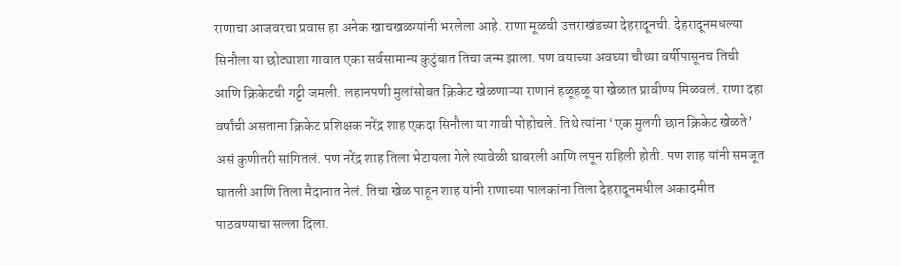राणाचा आजवरचा प्रवास हा अनेक खाचखळग्यांनी भरलेला आहे. राणा मूळची उत्तराखंडच्या देहरादूनची. देहरादूनमधल्या सिनौला या छोट्याशा गावात एका सर्वसामान्य कुटुंबात तिचा जन्म झाला. पण वयाच्या अवघ्या चौथ्या वर्षीपासूनच तिची आणि क्रिकेटची गट्टी जमली. लहानपणी मुलांसोबत क्रिकेट खेळणाऱ्या राणानं हळूहळू या खेळात प्रावीण्य मिळवलं. राणा दहा वर्षांची असताना क्रिकेट प्रशिक्षक नरेंद्र शाह एकदा सिनौला या गावी पोहोचले. तिथे त्यांना ‘एक मुलगी छान क्रिकेट खेळते’ असं कुणीतरी सांगितलं. पण नरेंद्र शाह तिला भेटायला गेले त्यावेळी घाबरली आणि लपून राहिली होती. पण शाह यांनी समजूत घातली आणि तिला मैदानात नेलं. तिचा खेळ पाहून शाह यांनी राणाच्या पालकांना तिला देहरादूनमधील अकादमीत पाठवण्याचा सल्ला दिला.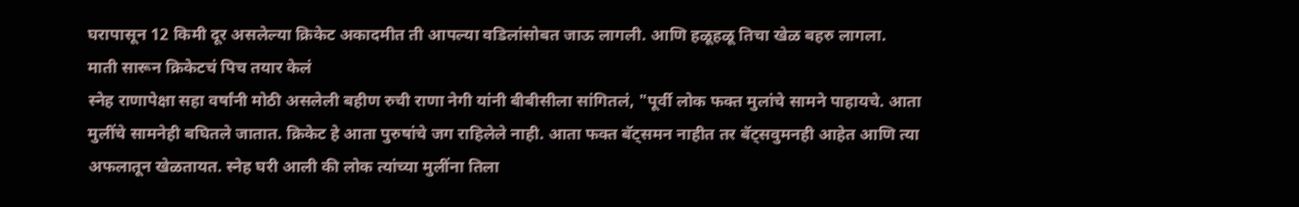घरापासून 12 किमी दूर असलेल्या क्रिकेट अकादमीत ती आपल्या वडिलांसोबत जाऊ लागली. आणि हळूहळू तिचा खेळ बहरु लागला.
माती सारून क्रिकेटचं पिच तयार केलं
स्नेह राणापेक्षा सहा वर्षांनी मोठी असलेली बहीण रुची राणा नेगी यांनी बीबीसीला सांगितलं, "पूर्वी लोक फक्त मुलांचे सामने पाहायचे. आता मुलींचे सामनेही बघितले जातात. क्रिकेट हे आता पुरुषांचे जग राहिलेले नाही. आता फक्त बॅट्समन नाहीत तर बॅट्सवुमनही आहेत आणि त्या अफलातून खेळतायत. स्नेह घरी आली की लोक त्यांच्या मुलींना तिला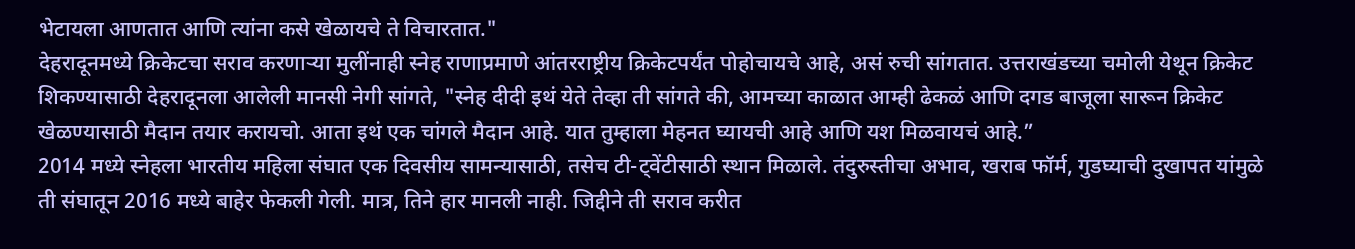भेटायला आणतात आणि त्यांना कसे खेळायचे ते विचारतात."
देहरादूनमध्ये क्रिकेटचा सराव करणाऱ्या मुलींनाही स्नेह राणाप्रमाणे आंतरराष्ट्रीय क्रिकेटपर्यंत पोहोचायचे आहे, असं रुची सांगतात. उत्तराखंडच्या चमोली येथून क्रिकेट शिकण्यासाठी देहरादूनला आलेली मानसी नेगी सांगते, "स्नेह दीदी इथं येते तेव्हा ती सांगते की, आमच्या काळात आम्ही ढेकळं आणि दगड बाजूला सारून क्रिकेट खेळण्यासाठी मैदान तयार करायचो. आता इथं एक चांगले मैदान आहे. यात तुम्हाला मेहनत घ्यायची आहे आणि यश मिळवायचं आहे.”
2014 मध्ये स्नेहला भारतीय महिला संघात एक दिवसीय सामन्यासाठी, तसेच टी-ट्वेंटीसाठी स्थान मिळाले. तंदुरुस्तीचा अभाव, खराब फॉर्म, गुडघ्याची दुखापत यांमुळे ती संघातून 2016 मध्ये बाहेर फेकली गेली. मात्र, तिने हार मानली नाही. जिद्दीने ती सराव करीत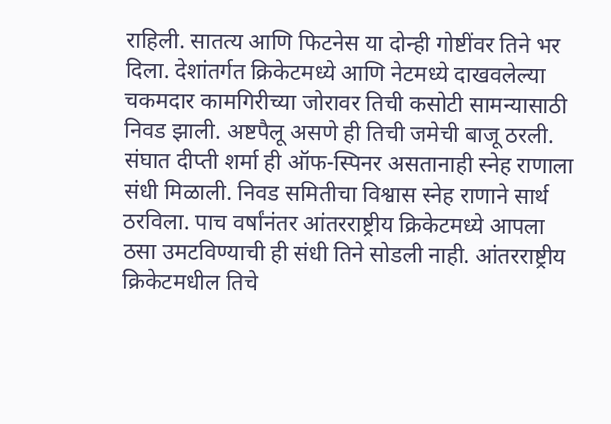राहिली. सातत्य आणि फिटनेस या दोन्ही गोष्टींवर तिने भर दिला. देशांतर्गत क्रिकेटमध्ये आणि नेटमध्ये दाखवलेल्या चकमदार कामगिरीच्या जोरावर तिची कसोटी सामन्यासाठी निवड झाली. अष्टपैलू असणे ही तिची जमेची बाजू ठरली. संघात दीप्ती शर्मा ही ऑफ-स्पिनर असतानाही स्नेह राणाला संधी मिळाली. निवड समितीचा विश्वास स्नेह राणाने सार्थ ठरविला. पाच वर्षांनंतर आंतरराष्ट्रीय क्रिकेटमध्ये आपला ठसा उमटविण्याची ही संधी तिने सोडली नाही. आंतरराष्ट्रीय क्रिकेटमधील तिचे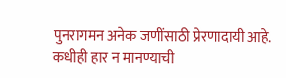पुनरागमन अनेक जणींसाठी प्रेरणादायी आहे. कधीही हार न मानण्याची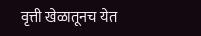वृत्ती खेळातूनच येत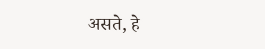असते, हे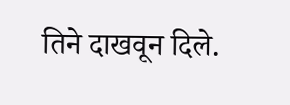तिने दाखवून दिले.